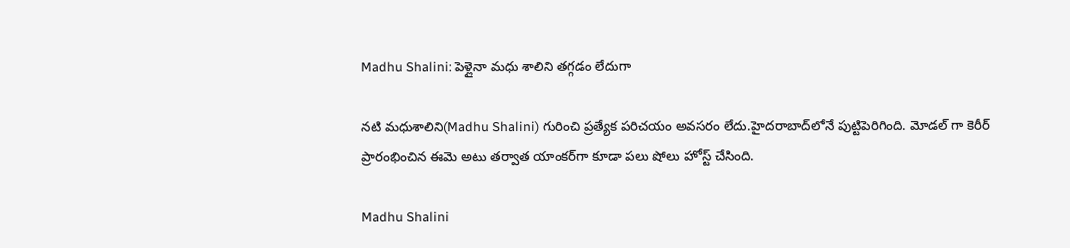Madhu Shalini: పెళ్లైనా మధు శాలిని తగ్గడం లేదుగా

నటి మధుశాలిని(Madhu Shalini) గురించి ప్రత్యేక పరిచయం అవసరం లేదు.హైదరాబాద్‌లోనే పుట్టిపెరిగింది. మోడల్ గా కెరీర్ ప్రారంభించిన ఈమె అటు తర్వాత యాంకర్‌గా కూడా పలు షోలు హోస్ట్ చేసింది.

Madhu Shalini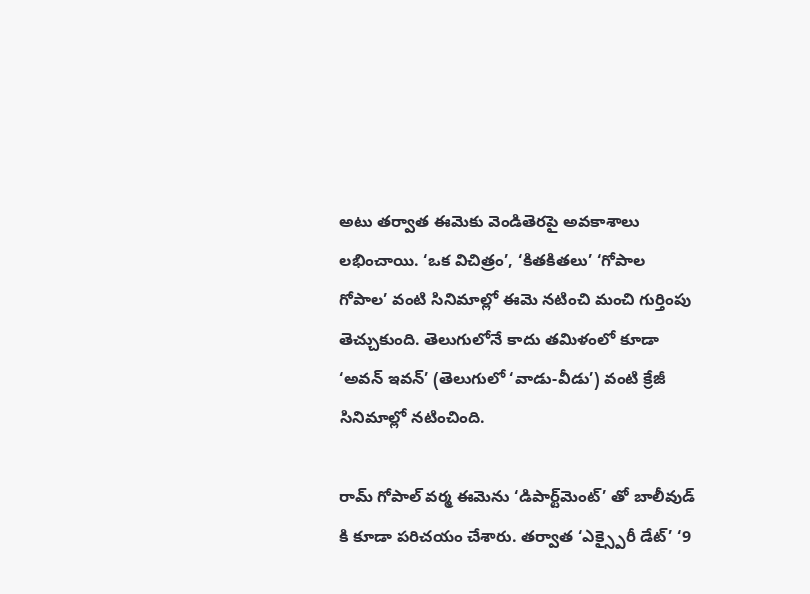అటు తర్వాత ఈమెకు వెండితెరపై అవకాశాలు లభించాయి. ‘ఒక విచిత్రం’, ‘కితకితలు’ ‘గోపాల గోపాల’ వంటి సినిమాల్లో ఈమె నటించి మంచి గుర్తింపు తెచ్చుకుంది. తెలుగులోనే కాదు తమిళంలో కూడా ‘అవన్ ఇవన్’ (తెలుగులో ‘వాడు-వీడు’) వంటి క్రేజీ సినిమాల్లో నటించింది.

రామ్ గోపాల్ వర్మ ఈమెను ‘డిపార్ట్‌మెంట్’ తో బాలీవుడ్‌ కి కూడా పరిచయం చేశారు. తర్వాత ‘ఎక్స్పైరీ డేట్’ ‘9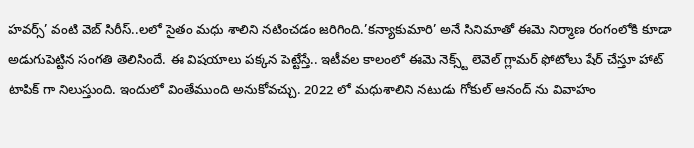హవర్స్’ వంటి వెబ్ సిరీస్..లలో సైతం మధు శాలిని నటించడం జరిగింది.’కన్యాకుమారి’ అనే సినిమాతో ఈమె నిర్మాణ రంగంలోకి కూడా అడుగుపెట్టిన సంగతి తెలిసిందే. ఈ విషయాలు పక్కన పెట్టేస్తే.. ఇటీవల కాలంలో ఈమె నెక్స్ట్ లెవెల్ గ్లామర్ ఫోటోలు షేర్ చేస్తూ హాట్ టాపిక్ గా నిలుస్తుంది. ఇందులో వింతేముంది అనుకోవచ్చు. 2022 లో మధుశాలిని నటుడు గోకుల్ ఆనంద్ ను వివాహం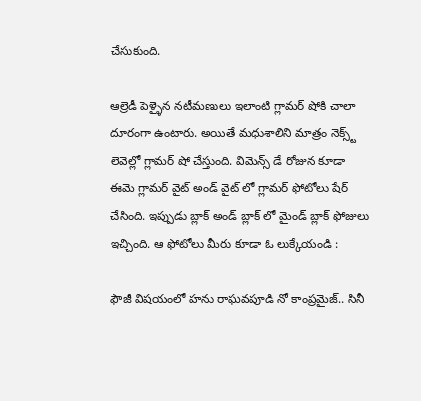చేసుకుంది.

ఆల్రెడీ పెళ్ళైన నటీమణులు ఇలాంటి గ్లామర్ షోకి చాలా దూరంగా ఉంటారు. అయితే మధుశాలిని మాత్రం నెక్స్ట్ లెవెల్లో గ్లామర్ షో చేస్తుంది. విమెన్స్ డే రోజున కూడా ఈమె గ్లామర్ వైట్ అండ్ వైట్ లో గ్లామర్ ఫోటోలు షేర్ చేసింది. ఇప్పుడు బ్లాక్ అండ్ బ్లాక్ లో మైండ్ బ్లాక్ ఫోజులు ఇచ్చింది. ఆ ఫోటోలు మీరు కూడా ఓ లుక్కేయండి :

ఫౌజీ విషయంలో హను రాఘవపూడి నో కాంప్రమైజ్.. సినీ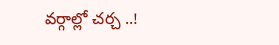వర్గాల్లో చర్చ ..!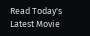Read Today's Latest Movie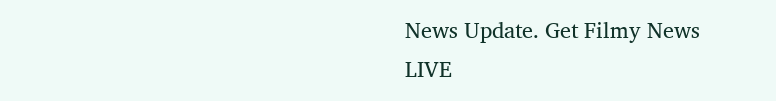News Update. Get Filmy News LIVE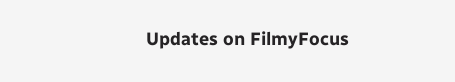Updates on FilmyFocus